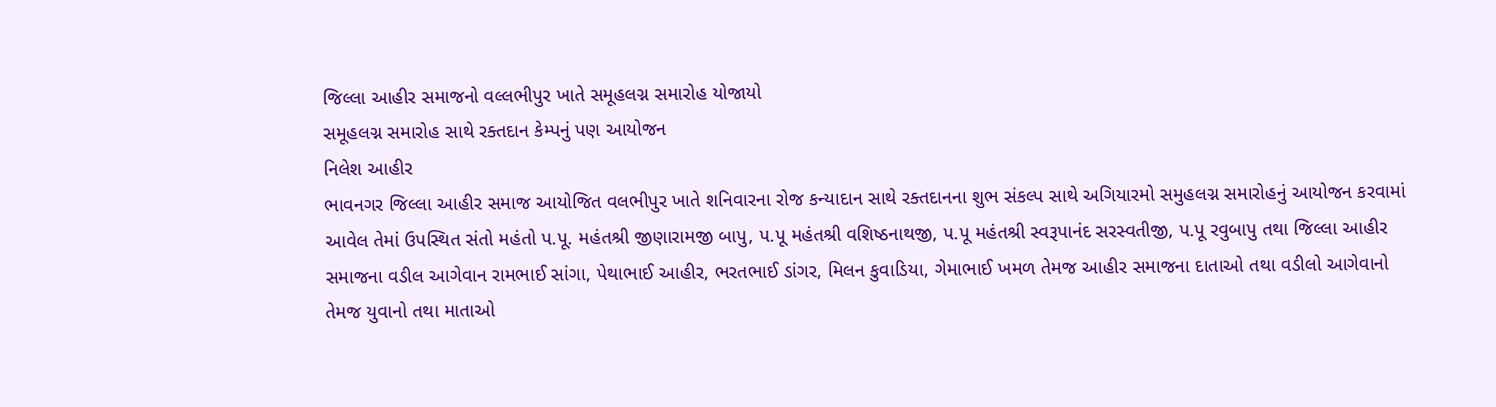જિલ્લા આહીર સમાજનો વલ્લભીપુર ખાતે સમૂહલગ્ન સમારોહ યોજાયો
સમૂહલગ્ન સમારોહ સાથે રક્તદાન કેમ્પનું પણ આયોજન
નિલેશ આહીર
ભાવનગર જિલ્લા આહીર સમાજ આયોજિત વલભીપુર ખાતે શનિવારના રોજ કન્યાદાન સાથે રક્તદાનના શુભ સંકલ્પ સાથે અગિયારમો સમુહલગ્ન સમારોહનું આયોજન કરવામાં આવેલ તેમાં ઉપસ્થિત સંતો મહંતો પ.પૂ. મહંતશ્રી જીણારામજી બાપુ, પ.પૂ મહંતશ્રી વશિષ્ઠનાથજી, પ.પૂ મહંતશ્રી સ્વરૂપાનંદ સરસ્વતીજી, પ.પૂ રવુબાપુ તથા જિલ્લા આહીર સમાજના વડીલ આગેવાન રામભાઈ સાંગા, પેથાભાઈ આહીર, ભરતભાઈ ડાંગર, મિલન કુવાડિયા, ગેમાભાઈ ખમળ તેમજ આહીર સમાજના દાતાઓ તથા વડીલો આગેવાનો તેમજ યુવાનો તથા માતાઓ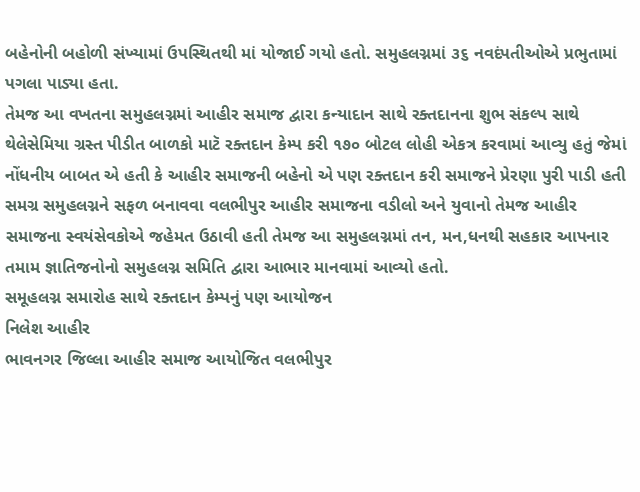બહેનોની બહોળી સંખ્યામાં ઉપસ્થિતથી માં યોજાઈ ગયો હતો. સમુહલગ્નમાં ૩૬ નવદંપતીઓએ પ્રભુતામાં પગલા પાડ્યા હતા.
તેમજ આ વખતના સમુહલગ્નમાં આહીર સમાજ દ્વારા કન્યાદાન સાથે રક્તદાનના શુભ સંકલ્પ સાથે થેલેસેમિયા ગ્રસ્ત પીડીત બાળકો માટૅ રક્તદાન કેમ્પ કરી ૧૭૦ બોટલ લોહી એકત્ર કરવામાં આવ્યુ હતું જેમાં નોંધનીય બાબત એ હતી કે આહીર સમાજની બહેનો એ પણ રક્તદાન કરી સમાજને પ્રેરણા પુરી પાડી હતી સમગ્ર સમુહલગ્નને સફળ બનાવવા વલભીપુર આહીર સમાજના વડીલો અને યુવાનો તેમજ આહીર સમાજના સ્વયંસેવકોએ જહેમત ઉઠાવી હતી તેમજ આ સમુહલગ્નમાં તન, મન,ધનથી સહકાર આપનાર તમામ જ્ઞાતિજનોનો સમુહલગ્ન સમિતિ દ્વારા આભાર માનવામાં આવ્યો હતો.
સમૂહલગ્ન સમારોહ સાથે રક્તદાન કેમ્પનું પણ આયોજન
નિલેશ આહીર
ભાવનગર જિલ્લા આહીર સમાજ આયોજિત વલભીપુર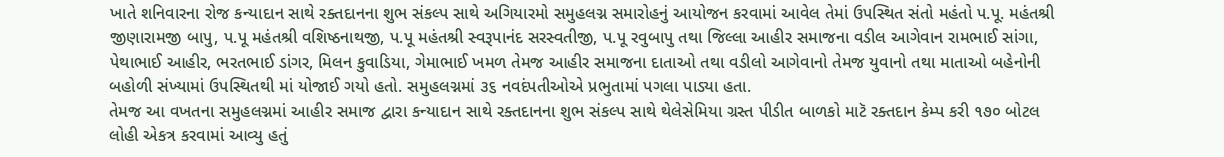ખાતે શનિવારના રોજ કન્યાદાન સાથે રક્તદાનના શુભ સંકલ્પ સાથે અગિયારમો સમુહલગ્ન સમારોહનું આયોજન કરવામાં આવેલ તેમાં ઉપસ્થિત સંતો મહંતો પ.પૂ. મહંતશ્રી જીણારામજી બાપુ, પ.પૂ મહંતશ્રી વશિષ્ઠનાથજી, પ.પૂ મહંતશ્રી સ્વરૂપાનંદ સરસ્વતીજી, પ.પૂ રવુબાપુ તથા જિલ્લા આહીર સમાજના વડીલ આગેવાન રામભાઈ સાંગા, પેથાભાઈ આહીર, ભરતભાઈ ડાંગર, મિલન કુવાડિયા, ગેમાભાઈ ખમળ તેમજ આહીર સમાજના દાતાઓ તથા વડીલો આગેવાનો તેમજ યુવાનો તથા માતાઓ બહેનોની બહોળી સંખ્યામાં ઉપસ્થિતથી માં યોજાઈ ગયો હતો. સમુહલગ્નમાં ૩૬ નવદંપતીઓએ પ્રભુતામાં પગલા પાડ્યા હતા.
તેમજ આ વખતના સમુહલગ્નમાં આહીર સમાજ દ્વારા કન્યાદાન સાથે રક્તદાનના શુભ સંકલ્પ સાથે થેલેસેમિયા ગ્રસ્ત પીડીત બાળકો માટૅ રક્તદાન કેમ્પ કરી ૧૭૦ બોટલ લોહી એકત્ર કરવામાં આવ્યુ હતું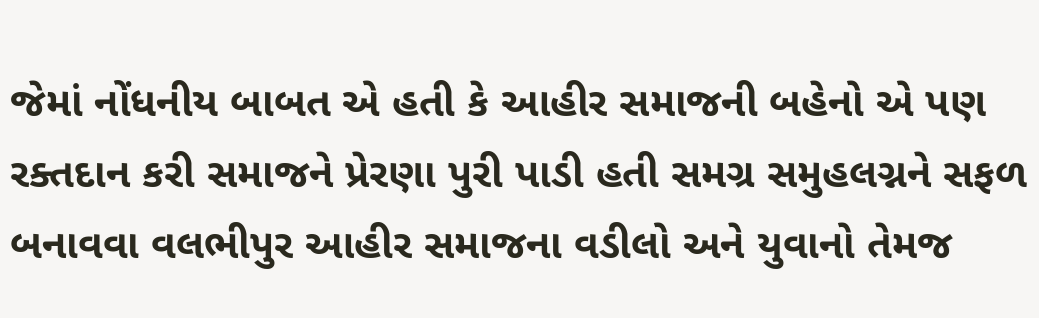જેમાં નોંધનીય બાબત એ હતી કે આહીર સમાજની બહેનો એ પણ રક્તદાન કરી સમાજને પ્રેરણા પુરી પાડી હતી સમગ્ર સમુહલગ્નને સફળ બનાવવા વલભીપુર આહીર સમાજના વડીલો અને યુવાનો તેમજ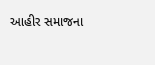આહીર સમાજના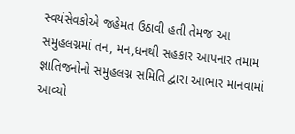સ્વયંસેવકોએ જહેમત ઉઠાવી હતી તેમજ આ સમુહલગ્નમાં તન, મન,ધનથી સહકાર આપનાર તમામ જ્ઞાતિજનોનો સમુહલગ્ન સમિતિ દ્વારા આભાર માનવામાં આવ્યો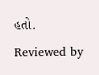હતો.
Reviewed by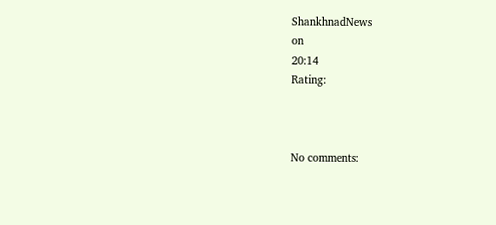ShankhnadNews
on
20:14
Rating:



No comments: